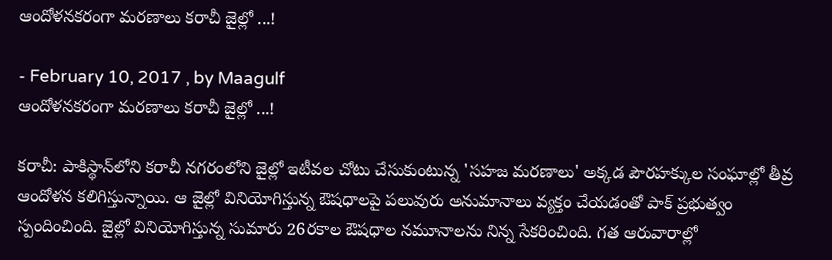ఆందోళనకరంగా మరణాలు కరాచీ జైల్లో ...!

- February 10, 2017 , by Maagulf
ఆందోళనకరంగా మరణాలు కరాచీ జైల్లో ...!

కరాచీ: పాకిస్థాన్‌లోని కరాచీ నగరంలోని జైల్లో ఇటీవల చోటు చేసుకుంటున్న 'సహజ మరణాలు' అక్కడ పౌరహక్కుల సంఘాల్లో తీవ్ర ఆందోళన కలిగిస్తున్నాయి. ఆ జైల్లో వినియోగిస్తున్న ఔషధాలపై పలువురు అనుమానాలు వ్యక్తం చేయడంతో పాక్‌ ప్రభుత్వం స్పందించింది. జైల్లో వినియోగిస్తున్న సుమారు 26రకాల ఔషధాల నమూనాలను నిన్న సేకరించింది. గత ఆరువారాల్లో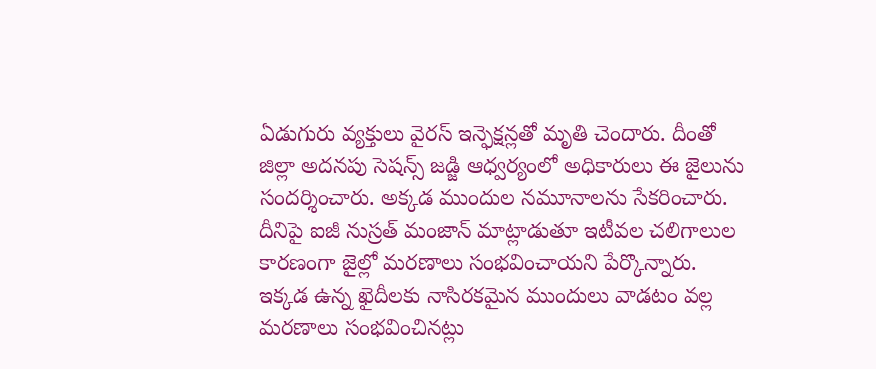ఏడుగురు వ్యక్తులు వైరస్‌ ఇన్ఫెక్షన్లతో మృతి చెందారు. దీంతో జిల్లా అదనపు సెషన్స్‌ జడ్జి ఆధ్వర్యంలో అధికారులు ఈ జైలును సందర్శించారు. అక్కడ ముందుల నమూనాలను సేకరించారు. దీనిపై ఐజీ నుస్రత్‌ మంజాన్‌ మాట్లాడుతూ ఇటీవల చలిగాలుల కారణంగా జైల్లో మరణాలు సంభవించాయని పేర్కొన్నారు.
ఇక్కడ ఉన్న ఖైదీలకు నాసిరకమైన ముందులు వాడటం వల్ల మరణాలు సంభవించినట్లు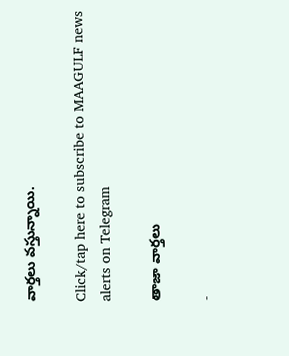వార్తలు వస్తున్నాయి.

Click/tap here to subscribe to MAAGULF news alerts on Telegram

తాజా వార్తలు

-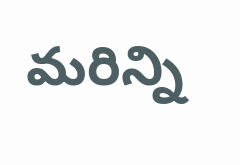మరిన్ని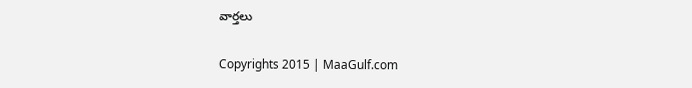వార్తలు

Copyrights 2015 | MaaGulf.com